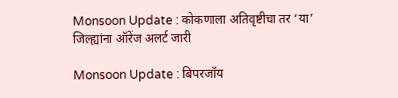Monsoon Update : कोकणाला अतिवृष्टीचा तर ‘या’ जिल्ह्यांना ऑरेंज अलर्ट जारी

Monsoon Update : बिपरजॉय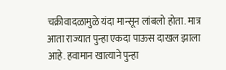चक्रीवादळामुळे यंदा मान्सून लांबलो होता. मात्र आता राज्यात पुन्हा एकदा पाऊस दाखल झाला आहे. हवामान खात्याने पुन्हा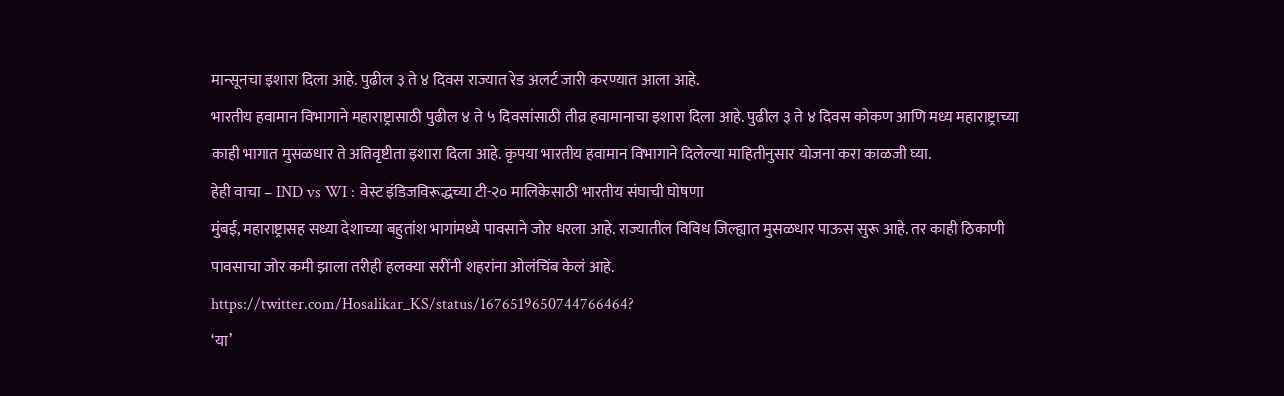मान्सूनचा इशारा दिला आहे. पुढील ३ ते ४ दिवस राज्यात रेड अलर्ट जारी करण्यात आला आहे.
भारतीय हवामान विभागाने महाराष्ट्रासाठी पुढील ४ ते ५ दिवसांसाठी तीव्र हवामानाचा इशारा दिला आहे. पुढील ३ ते ४ दिवस कोकण आणि मध्य महाराष्ट्राच्या काही भागात मुसळधार ते अतिवृष्टीता इशारा दिला आहे. कृपया भारतीय हवामान विभागाने दिलेल्या माहितीनुसार योजना करा काळजी घ्या.
हेही वाचा – IND vs WI : वेस्ट इंडिजविरूद्धच्या टी-२० मालिकेसाठी भारतीय संघाची घोषणा
मुंबई, महाराष्ट्रासह सध्या देशाच्या बहुतांश भागांमध्ये पावसाने जोर धरला आहे. राज्यातील विविध जिल्ह्यात मुसळधार पाऊस सुरू आहे. तर काही ठिकाणी पावसाचा जोर कमी झाला तरीही हलक्या सरींनी शहरांना ओलंचिंब केलं आहे.
https://twitter.com/Hosalikar_KS/status/1676519650744766464?
‘या’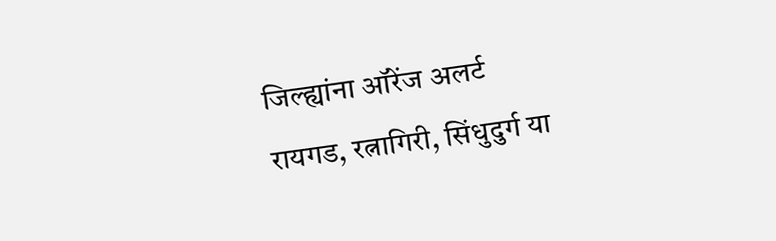जिल्ह्यांना ऑरेंज अलर्ट
रायगड, रत्नागिरी, सिंधुदुर्ग या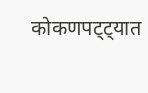कोकणपट्ट्यात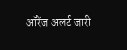ऑरेंज अलर्ट जारी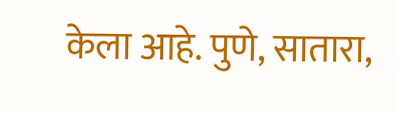केला आहे. पुणे, सातारा,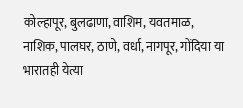कोल्हापूर, बुलढाणा, वाशिम, यवतमाळ, नाशिक, पालघर, ठाणे, वर्धा, नागपूर, गोंदिया या भारातही येत्या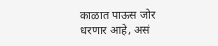काळात पाऊस जोर धरणार आहे, असं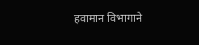हवामान विभागाने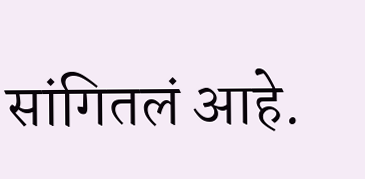सांगितलं आहे.